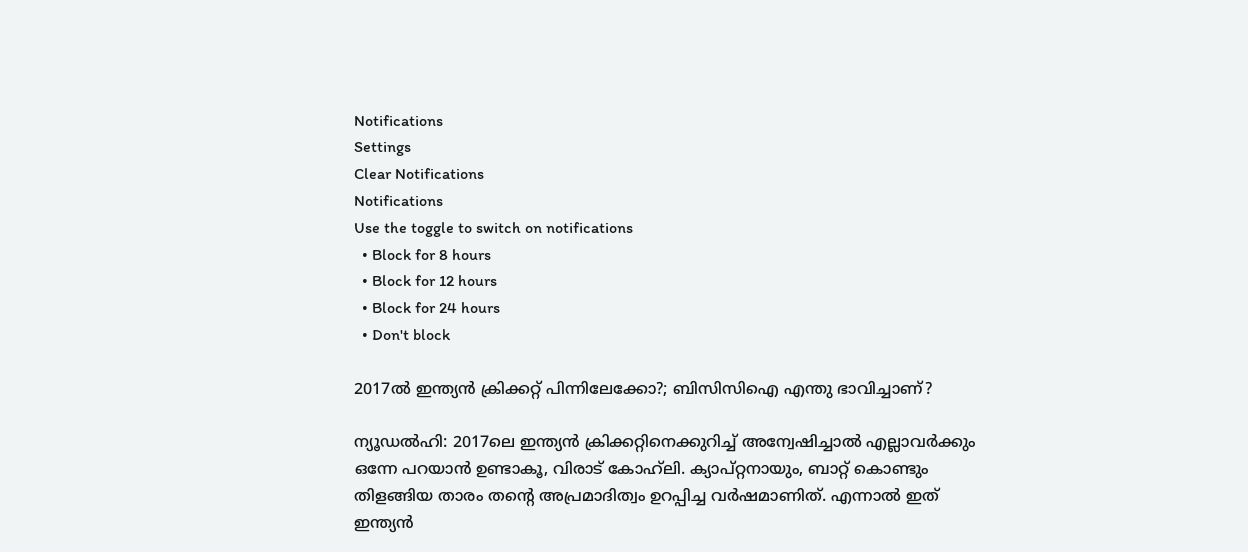Notifications
Settings
Clear Notifications
Notifications
Use the toggle to switch on notifications
  • Block for 8 hours
  • Block for 12 hours
  • Block for 24 hours
  • Don't block

2017ല്‍ ഇന്ത്യന്‍ ക്രിക്കറ്റ് പിന്നിലേക്കോ?; ബിസിസിഐ എന്തു ഭാവിച്ചാണ്?

ന്യൂഡല്‍ഹി: 2017ലെ ഇന്ത്യന്‍ ക്രിക്കറ്റിനെക്കുറിച്ച് അന്വേഷിച്ചാല്‍ എല്ലാവര്‍ക്കും ഒന്നേ പറയാന്‍ ഉണ്ടാകൂ, വിരാട് കോഹ്‌ലി. ക്യാപ്റ്റനായും, ബാറ്റ് കൊണ്ടും തിളങ്ങിയ താരം തന്റെ അപ്രമാദിത്വം ഉറപ്പിച്ച വര്‍ഷമാണിത്. എന്നാല്‍ ഇത് ഇന്ത്യന്‍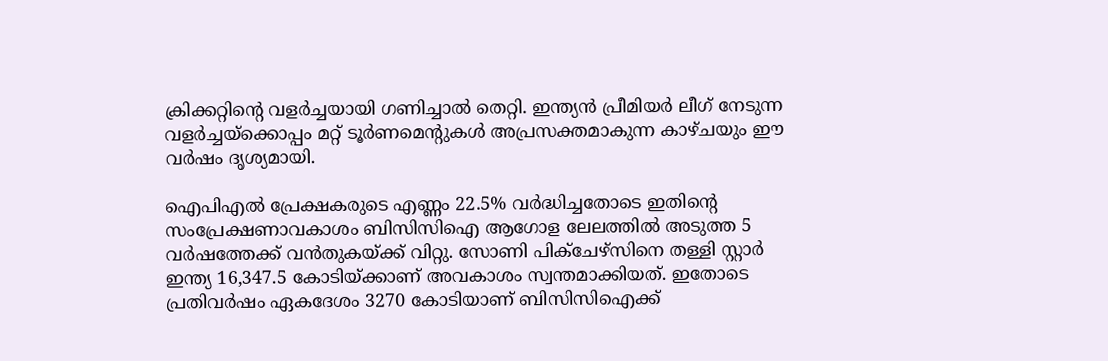ക്രിക്കറ്റിന്റെ വളര്‍ച്ചയായി ഗണിച്ചാല്‍ തെറ്റി. ഇന്ത്യന്‍ പ്രീമിയര്‍ ലീഗ് നേടുന്ന വളര്‍ച്ചയ്‌ക്കൊപ്പം മറ്റ് ടൂര്‍ണമെന്റുകള്‍ അപ്രസക്തമാകുന്ന കാഴ്ചയും ഈ വര്‍ഷം ദൃശ്യമായി.

ഐപിഎല്‍ പ്രേക്ഷകരുടെ എണ്ണം 22.5% വര്‍ദ്ധിച്ചതോടെ ഇതിന്റെ സംപ്രേക്ഷണാവകാശം ബിസിസിഐ ആഗോള ലേലത്തില്‍ അടുത്ത 5 വര്‍ഷത്തേക്ക് വന്‍തുകയ്ക്ക് വിറ്റു. സോണി പിക്‌ചേഴ്‌സിനെ തള്ളി സ്റ്റാര്‍ ഇന്ത്യ 16,347.5 കോടിയ്ക്കാണ് അവകാശം സ്വന്തമാക്കിയത്. ഇതോടെ പ്രതിവര്‍ഷം ഏകദേശം 3270 കോടിയാണ് ബിസിസിഐക്ക്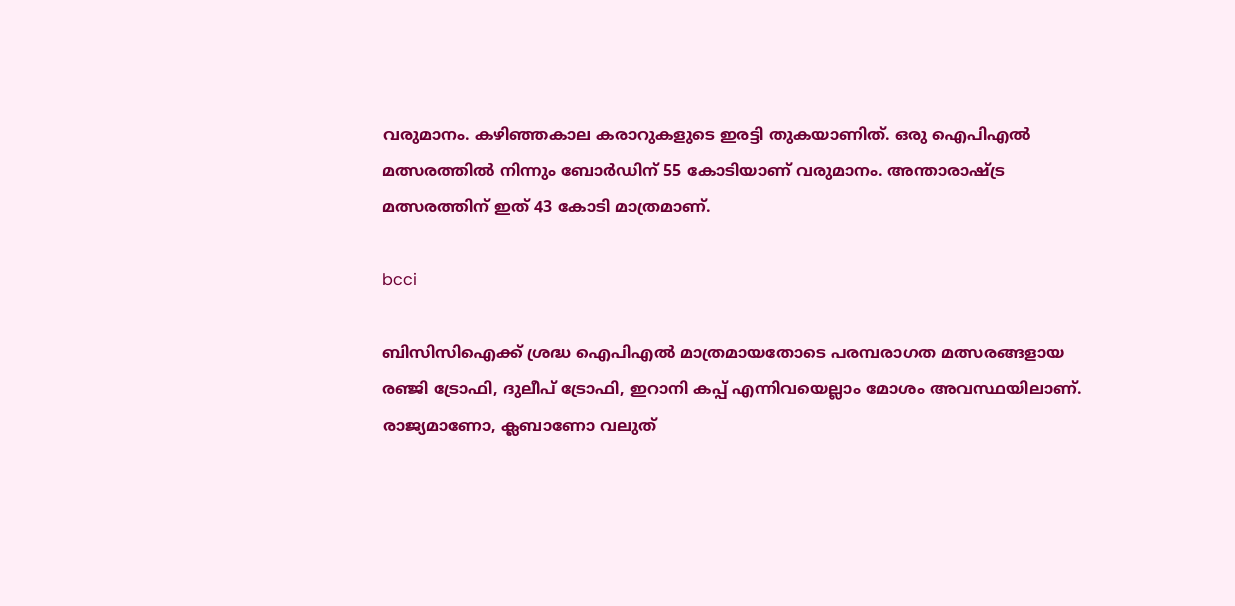വരുമാനം. കഴിഞ്ഞകാല കരാറുകളുടെ ഇരട്ടി തുകയാണിത്. ഒരു ഐപിഎല്‍ മത്സരത്തില്‍ നിന്നും ബോര്‍ഡിന് 55 കോടിയാണ് വരുമാനം. അന്താരാഷ്ട്ര മത്സരത്തിന് ഇത് 43 കോടി മാത്രമാണ്.

bcci

ബിസിസിഐക്ക് ശ്രദ്ധ ഐപിഎല്‍ മാത്രമായതോടെ പരമ്പരാഗത മത്സരങ്ങളായ രഞ്ജി ട്രോഫി, ദുലീപ് ട്രോഫി, ഇറാനി കപ്പ് എന്നിവയെല്ലാം മോശം അവസ്ഥയിലാണ്. രാജ്യമാണോ, ക്ലബാണോ വലുത്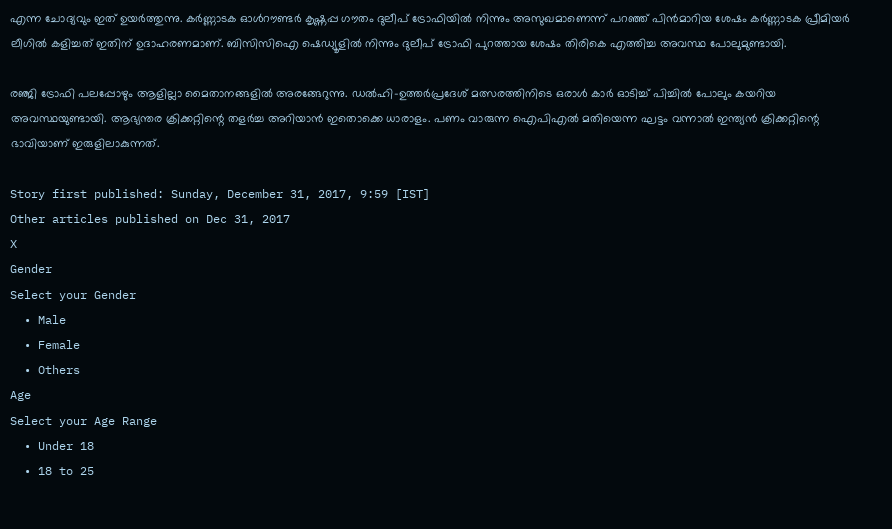എന്ന ചോദ്യവും ഇത് ഉയര്‍ത്തുന്നു. കര്‍ണ്ണാടക ഓള്‍റൗണ്ടര്‍ കൃഷ്ണപ്പ ഗൗതം ദുലീപ് ട്രോഫിയില്‍ നിന്നും അസുഖമാണെന്ന് പറഞ്ഞ് പിന്‍മാറിയ ശേഷം കര്‍ണ്ണാടക പ്രീമിയര്‍ ലീഗില്‍ കളിച്ചത് ഇതിന് ഉദാഹരണമാണ്. ബിസിസിഐ ഷെഡ്യൂളില്‍ നിന്നും ദുലീപ് ട്രോഫി പുറത്തായ ശേഷം തിരികെ എത്തിച്ച അവസ്ഥ പോലുമുണ്ടായി.

രഞ്ജി ട്രോഫി പലപ്പോഴും ആളില്ലാ മൈതാനങ്ങളില്‍ അരങ്ങേറുന്നു. ഡല്‍ഹി-ഉത്തര്‍പ്രദേശ് മത്സരത്തിനിടെ ഒരാള്‍ കാര്‍ ഓടിച്ച് പിച്ചില്‍ പോലും കയറിയ അവസ്ഥയുണ്ടായി. ആഭ്യന്തര ക്രിക്കറ്റിന്റെ തളര്‍ച്ച അറിയാന്‍ ഇതൊക്കെ ധാരാളം. പണം വാരുന്ന ഐപിഎല്‍ മതിയെന്ന ഘട്ടം വന്നാല്‍ ഇന്ത്യന്‍ ക്രിക്കറ്റിന്റെ ഭാവിയാണ് ഇരുളിലാകുന്നത്.

Story first published: Sunday, December 31, 2017, 9:59 [IST]
Other articles published on Dec 31, 2017
X
Gender
Select your Gender
  • Male
  • Female
  • Others
Age
Select your Age Range
  • Under 18
  • 18 to 25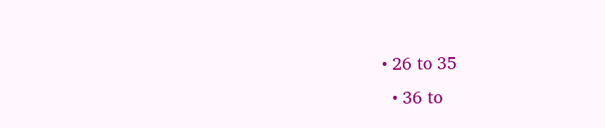• 26 to 35
  • 36 to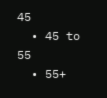45
  • 45 to 55
  • 55+